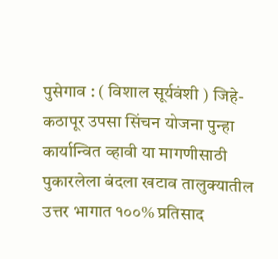पुसेगाव : ( विशाल सूर्यवंशी ) जिहे-कठापूर उपसा सिंचन योजना पुन्हा कार्यान्वित व्हावी या मागणीसाठी पुकारलेला बंदला खटाव तालुक्यातील उत्तर भागात १००% प्रतिसाद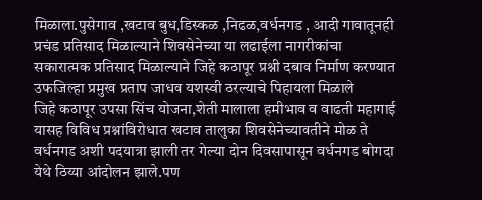मिळाला.पुसेगाव ,खटाव बुध,डिस्कळ ,निढळ,वर्धनगड , आदी गावातूनही प्रचंड प्रतिसाद मिळाल्याने शिवसेनेच्या या लढाईला नागरीकांचा सकारात्मक प्रतिसाद मिळाल्याने जिहे कठापूर प्रश्नी दबाव निर्माण करण्यात उफजिल्हा प्रमुख प्रताप जाधव यशस्वी ठरल्याचे पिहायला मिळाले
जिहे कठापूर उपसा सिंच योजना,शेती मालाला हमीभाव व वाढती महागाई यासह विविध प्रश्नांविरोधात खटाव तालुका शिवसेनेच्यावतीने मोळ ते वर्धनगड अशी पदयात्रा झाली तर गेल्या दोन दिवसापासून वर्धनगड बोगदा येथे ठिय्या आंदोलन झाले.पण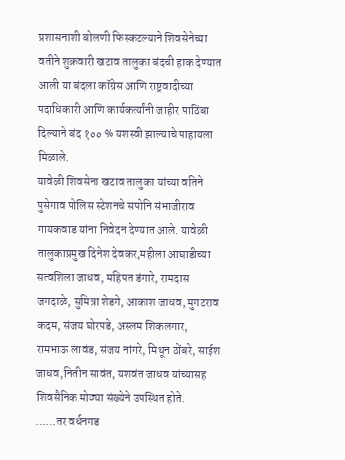प्रशासनाशी बोलणी फिस्कटल्याने शिवसेनेच्या वतीने शुक्रवारी खटाव तालुका बंदची हाक देण्यात आली या बंदला कॉग्रेस आणि राष्ट्रवादीच्या पदाधिकारी आणि कार्यकर्त्यांनी जाहीर पाठिंबा दिल्याने बंद १०० % यशस्वी झाल्याचे पाहायला मिळाले.
यावेळी शिवसेना खटाव तालुका यांच्या वतिने पुसेगाव पोलिस स्टेशनचे सपोनि संभाजीराव गायकवाड यांना निवेदन देण्यात आले. यावेळी तालुकाप्रमुख दिनेश देवकर,महीला आघाडीच्या सत्वशिला जाधव, महिपत डंगारे, रामदास जगदाळे, सुमित्रा शेडगे, आकाश जाधव, मुगटराव कदम, संजय घोरपडे, अस्लम शिकलगार, रामभाऊ लावंड, संजय नांगरे, मिथून ठोंबरे, साईश जाधव,नितीन सावंत, यशवंत जाधव यांच्यासह शिवसैनिक मोठ्या संख्येने उपस्थित होते.
……तर वर्धनगड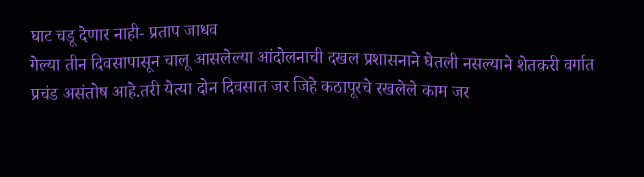घाट चडू देणार नाही- प्रताप जाधव
गेल्या तीन दिवसापासून चालू आसलेल्या आंदोलनाची दखल प्रशासनाने घेतली नसल्याने शेतकरी वर्गात प्रचंड असंतोष आहे.तरी येत्या दोन दिवसात जर जिहे कठापूरचे रखलेले काम जर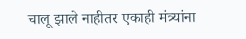चालू झाले नाहीतर एकाही मंत्र्यांना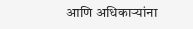आणि अधिकाऱ्यांना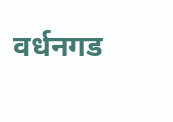वर्धनगड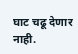घाट चढू देणार नाही.